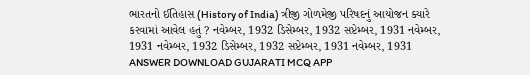ભારતનો ઈતિહાસ (History of India) ત્રીજી ગોળમેજી પરિષદનું આયોજન ક્યારે કરવામાં આવેલ હતું ? નવેમ્બર, 1932 ડિસેમ્બર, 1932 સપ્ટેમ્બર, 1931 નવેમ્બર, 1931 નવેમ્બર, 1932 ડિસેમ્બર, 1932 સપ્ટેમ્બર, 1931 નવેમ્બર, 1931 ANSWER DOWNLOAD GUJARATI MCQ APP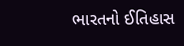ભારતનો ઈતિહાસ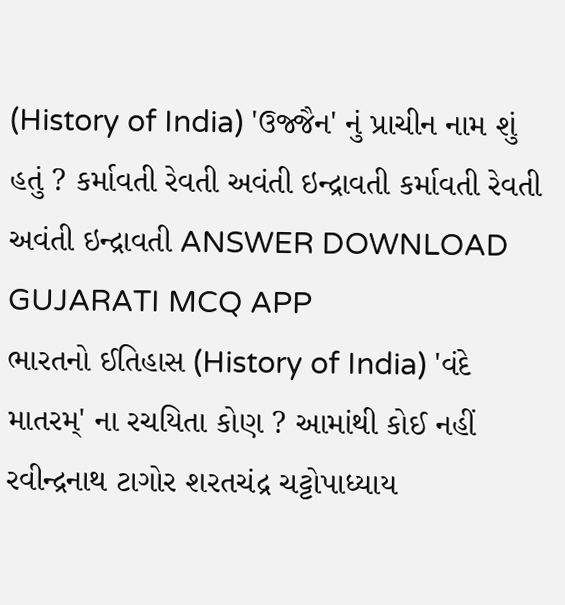(History of India) 'ઉજ્જૈન' નું પ્રાચીન નામ શું હતું ? કર્માવતી રેવતી અવંતી ઇન્દ્રાવતી કર્માવતી રેવતી અવંતી ઇન્દ્રાવતી ANSWER DOWNLOAD GUJARATI MCQ APP
ભારતનો ઈતિહાસ (History of India) 'વંદે માતરમ્' ના રચયિતા કોણ ? આમાંથી કોઈ નહીં રવીન્દ્રનાથ ટાગોર શરતચંદ્ર ચટ્ટોપાધ્યાય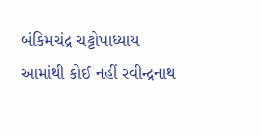બંકિમચંદ્ર ચટ્ટોપાધ્યાય આમાંથી કોઈ નહીં રવીન્દ્રનાથ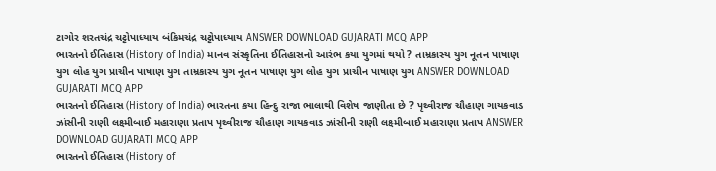ટાગોર શરતચંદ્ર ચટ્ટોપાધ્યાય બંકિમચંદ્ર ચટ્ટોપાધ્યાય ANSWER DOWNLOAD GUJARATI MCQ APP
ભારતનો ઈતિહાસ (History of India) માનવ સંસ્કૃતિના ઈતિહાસનો આરંભ કયા યુગમાં થયો ? તામ્રકાસ્ય યુગ નૂતન પાષાણ યુગ લોહ યુગ પ્રાચીન પાષાણ યુગ તામ્રકાસ્ય યુગ નૂતન પાષાણ યુગ લોહ યુગ પ્રાચીન પાષાણ યુગ ANSWER DOWNLOAD GUJARATI MCQ APP
ભારતનો ઈતિહાસ (History of India) ભારતના કયા હિન્દુ રાજા ભાલાથી વિશેષ જાણીતા છે ? પૃથ્વીરાજ ચૌહાણ ગાયકવાડ ઝાંસીની રાણી લક્ષ્મીબાઈ મહારાણા પ્રતાપ પૃથ્વીરાજ ચૌહાણ ગાયકવાડ ઝાંસીની રાણી લક્ષ્મીબાઈ મહારાણા પ્રતાપ ANSWER DOWNLOAD GUJARATI MCQ APP
ભારતનો ઈતિહાસ (History of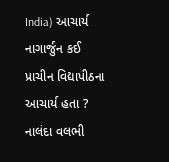India) આચાર્ય નાગાર્જુન કઈ પ્રાચીન વિદ્યાપીઠના આચાર્ય હતા ? નાલંદા વલભી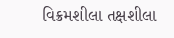વિક્રમશીલા તક્ષશીલા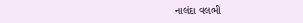નાલંદા વલભી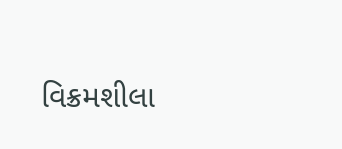વિક્રમશીલા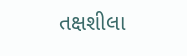તક્ષશીલા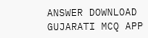ANSWER DOWNLOAD GUJARATI MCQ APP